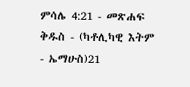ምሳሌ 4:21 - መጽሐፍ ቅዱስ - (ካቶሊካዊ እትም - ኤማሁስ)21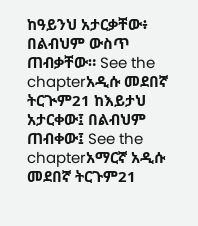ከዓይንህ አታርቃቸው፥ በልብህም ውስጥ ጠብቃቸው። See the chapterአዲሱ መደበኛ ትርጒም21 ከእይታህ አታርቀው፤ በልብህም ጠብቀው፤ See the chapterአማርኛ አዲሱ መደበኛ ትርጉም21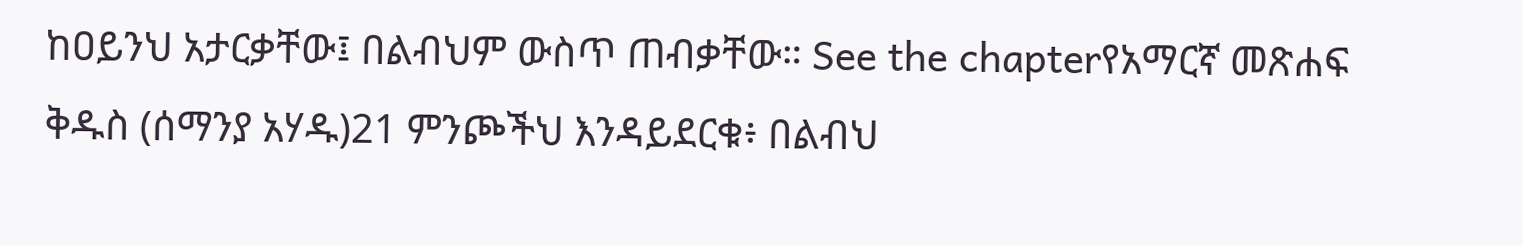ከዐይንህ አታርቃቸው፤ በልብህም ውስጥ ጠብቃቸው። See the chapterየአማርኛ መጽሐፍ ቅዱስ (ሰማንያ አሃዱ)21 ምንጮችህ እንዳይደርቁ፥ በልብህ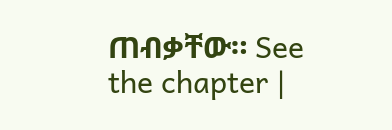ጠብቃቸው። See the chapter |